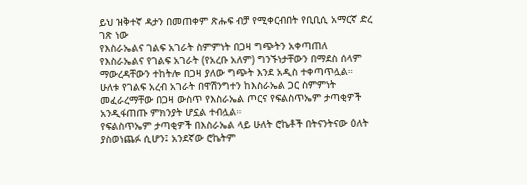ይህ ዝቅተኛ ዳታን በመጠቀም ጽሑፍ ብቻ የሚቀርብበት የቢቢሲ አማርኛ ድረ ገጽ ነው
የእስራኤልና ገልፍ አገራት ስምምነት በጋዛ ግጭትን አቀጣጠለ
የእስራኤልና የገልፍ አገራት (የአረቡ አለም) ግንኙነታቸውን በማደስ ሰላም ማውረዳቸውን ተከትሎ በጋዛ ያለው ግጭት እንደ አዲስ ተቀጣጥሏል።
ሁለቱ የገልፍ አረብ አገራት በዋሽንግተን ከእስራኤል ጋር ስምምነት መፈራረማቸው በጋዛ ውስጥ የእስራኤል ጦርና የፍልስጥኤም ታጣቂዎች አንዲፋጠጡ ምክንያት ሆኗል ተብሏል።
የፍልስጥኤም ታጣቂዎች በእስራኤል ላይ ሁለት ሮኬቶች በትናንትናው ዕለት ያስወነጨፉ ሲሆን፤ አንደኛው ሮኬትም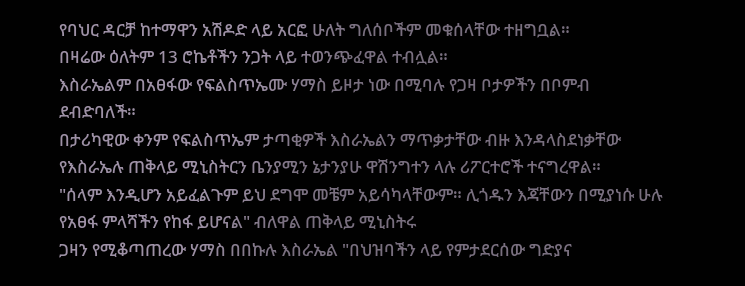የባህር ዳርቻ ከተማዋን አሽዶድ ላይ አርፎ ሁለት ግለሰቦችም መቁሰላቸው ተዘግቧል።
በዛሬው ዕለትም 13 ሮኬቶችን ንጋት ላይ ተወንጭፈዋል ተብሏል።
እስራኤልም በአፀፋው የፍልስጥኤሙ ሃማስ ይዞታ ነው በሚባሉ የጋዛ ቦታዎችን በቦምብ ደብድባለች።
በታሪካዊው ቀንም የፍልስጥኤም ታጣቂዎች እስራኤልን ማጥቃታቸው ብዙ እንዳላስደነቃቸው የእስራኤሉ ጠቅላይ ሚኒስትርን ቤንያሚን ኔታንያሁ ዋሽንግተን ላሉ ሪፖርተሮች ተናግረዋል።
"ሰላም እንዲሆን አይፈልጉም ይህ ደግሞ መቼም አይሳካላቸውም። ሊጎዱን እጃቸውን በሚያነሱ ሁሉ የአፀፋ ምላሻችን የከፋ ይሆናል" ብለዋል ጠቅላይ ሚኒስትሩ
ጋዛን የሚቆጣጠረው ሃማስ በበኩሉ እስራኤል "በህዝባችን ላይ የምታደርሰው ግድያና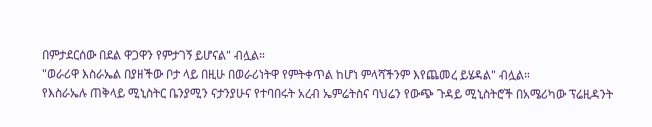በምታደርሰው በደል ዋጋዋን የምታገኝ ይሆናል" ብሏል።
"ወራሪዋ እስራኤል በያዘችው ቦታ ላይ በዚሁ በወራሪነትዋ የምትቀጥል ከሆነ ምላሻችንም እየጨመረ ይሄዳል" ብሏል።
የእስራኤሉ ጠቅላይ ሚኒስትር ቤንያሚን ናታንያሁና የተባበሩት አረብ ኤምሬትስና ባህሬን የውጭ ጉዳይ ሚኒስትሮች በአሜሪካው ፕሬዚዳንት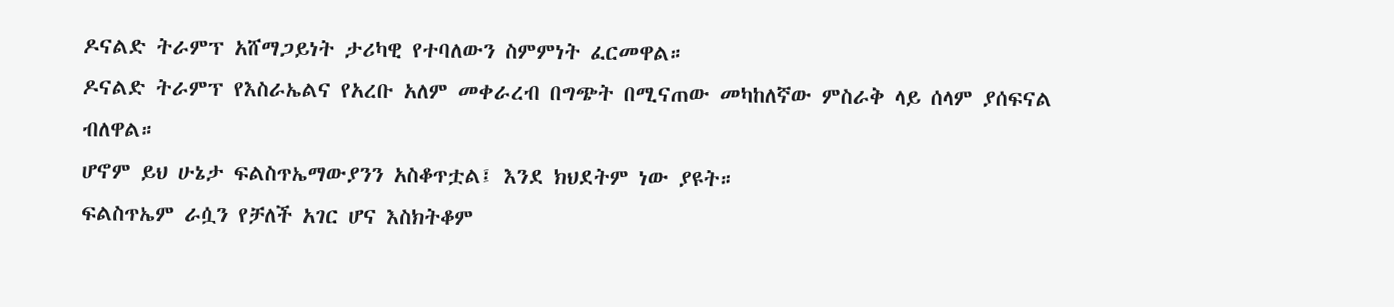ዶናልድ ትራምፕ አሸማጋይነት ታሪካዊ የተባለውን ስምምነት ፈርመዋል።
ዶናልድ ትራምፕ የእስራኤልና የአረቡ አለም መቀራረብ በግጭት በሚናጠው መካከለኛው ምስራቅ ላይ ሰላም ያሰፍናል ብለዋል።
ሆኖም ይህ ሁኔታ ፍልስጥኤማውያንን አስቆጥቷል፤ እንደ ክህደትም ነው ያዩት።
ፍልስጥኤም ራሷን የቻለች አገር ሆና እስክትቆም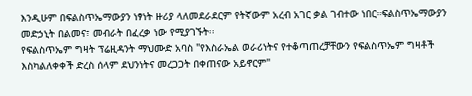እንዲሁም በፍልስጥኤማውያን ነፃነት ዙሪያ ላለመደራደርም የትኛውም አረብ አገር ቃል ገብተው ነበር።ፍልስጥኤማውያን መድኃኒት በልመና፣ መብራት በፈረቃ ነው የሚያገኙት፡፡
የፍልስጥኤም ግዛት ፕሬዚዳንት ማህሙድ አባስ "የእስራኤል ወራሪነትና የተቆጣጠረቻቸውን የፍልስጥኤም ግዛቶች እስካልለቀቀች ድረስ ሰላም ደህንነትና መረጋጋት በቀጠናው አይኖርም"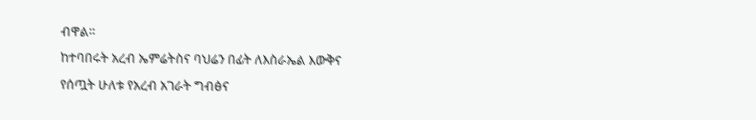ብዋል።
ከተባበሩት አረብ ኤምሬትስና ባህሬን በፊት ለእስራኤል እውቅና የሰጧት ሁለቱ የአረብ አገራት ግብፅና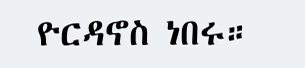ዮርዳኖስ ነበሩ።